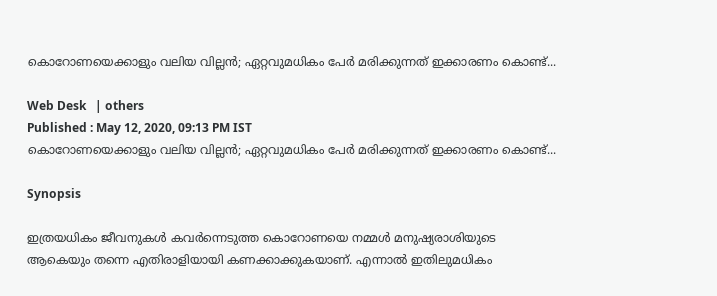കൊറോണയെക്കാളും വലിയ വില്ലന്‍; ഏറ്റവുമധികം പേര്‍ മരിക്കുന്നത് ഇക്കാരണം കൊണ്ട്...

Web Desk   | others
Published : May 12, 2020, 09:13 PM IST
കൊറോണയെക്കാളും വലിയ വില്ലന്‍; ഏറ്റവുമധികം പേര്‍ മരിക്കുന്നത് ഇക്കാരണം കൊണ്ട്...

Synopsis

ഇത്രയധികം ജീവനുകള്‍ കവര്‍ന്നെടുത്ത കൊറോണയെ നമ്മള്‍ മനുഷ്യരാശിയുടെ ആകെയും തന്നെ എതിരാളിയായി കണക്കാക്കുകയാണ്. എന്നാല്‍ ഇതിലുമധികം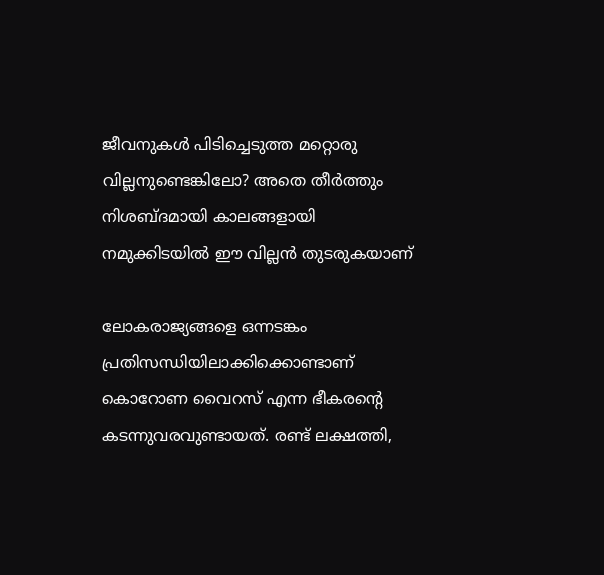ജീവനുകള്‍ പിടിച്ചെടുത്ത മറ്റൊരു വില്ലനുണ്ടെങ്കിലോ? അതെ തീര്‍ത്തും നിശബ്ദമായി കാലങ്ങളായി നമുക്കിടയില്‍ ഈ വില്ലന്‍ തുടരുകയാണ്

ലോകരാജ്യങ്ങളെ ഒന്നടങ്കം പ്രതിസന്ധിയിലാക്കിക്കൊണ്ടാണ് കൊറോണ വൈറസ് എന്ന ഭീകരന്റെ കടന്നുവരവുണ്ടായത്. രണ്ട് ലക്ഷത്തി,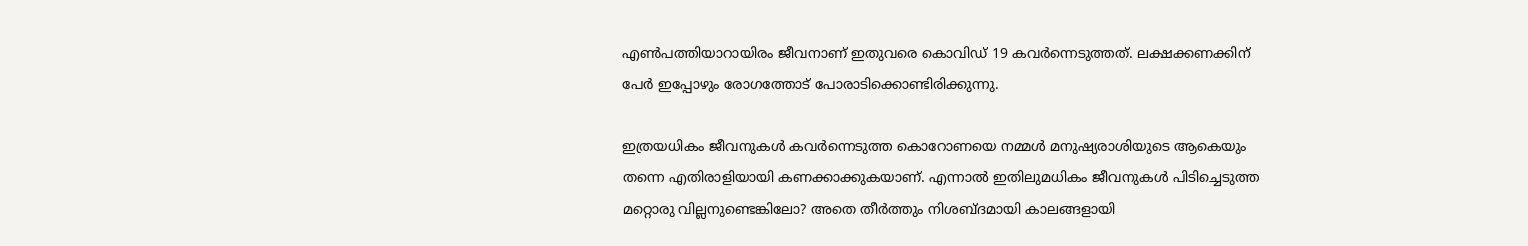എണ്‍പത്തിയാറായിരം ജീവനാണ് ഇതുവരെ കൊവിഡ് 19 കവര്‍ന്നെടുത്തത്. ലക്ഷക്കണക്കിന് പേര്‍ ഇപ്പോഴും രോഗത്തോട് പോരാടിക്കൊണ്ടിരിക്കുന്നു.

ഇത്രയധികം ജീവനുകള്‍ കവര്‍ന്നെടുത്ത കൊറോണയെ നമ്മള്‍ മനുഷ്യരാശിയുടെ ആകെയും തന്നെ എതിരാളിയായി കണക്കാക്കുകയാണ്. എന്നാല്‍ ഇതിലുമധികം ജീവനുകള്‍ പിടിച്ചെടുത്ത മറ്റൊരു വില്ലനുണ്ടെങ്കിലോ? അതെ തീര്‍ത്തും നിശബ്ദമായി കാലങ്ങളായി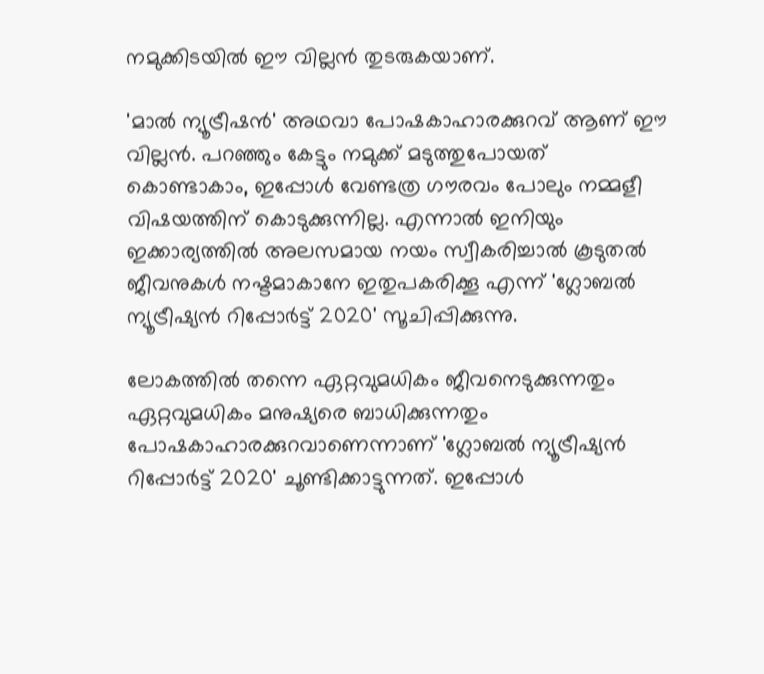നമുക്കിടയില്‍ ഈ വില്ലന്‍ തുടരുകയാണ്.

'മാല്‍ ന്യൂട്രീഷന്‍' അഥവാ പോഷകാഹാരക്കുറവ് ആണ് ഈ വില്ലന്‍. പറഞ്ഞും കേട്ടും നമുക്ക് മടുത്തുപോയത് കൊണ്ടാകാം, ഇപ്പോള്‍ വേണ്ടത്ര ഗൗരവം പോലും നമ്മളീ വിഷയത്തിന് കൊടുക്കുന്നില്ല. എന്നാല്‍ ഇനിയും ഇക്കാര്യത്തില്‍ അലസമായ നയം സ്വീകരിച്ചാല്‍ കൂടുതല്‍ ജീവനുകള്‍ നഷ്ടമാകാനേ ഇതുപകരിക്കൂ എന്ന് 'ഗ്ലോബല്‍ ന്യൂട്രീഷ്യന്‍ റിപ്പോര്‍ട്ട് 2020' സൂചിപ്പിക്കുന്നു.

ലോകത്തില്‍ തന്നെ ഏറ്റവുമധികം ജീവനെടുക്കുന്നതും ഏറ്റവുമധികം മനുഷ്യരെ ബാധിക്കുന്നതും പോഷകാഹാരക്കുറവാണെന്നാണ് 'ഗ്ലോബല്‍ ന്യൂട്രീഷ്യന്‍ റിപ്പോര്‍ട്ട് 2020' ചൂണ്ടിക്കാട്ടുന്നത്. ഇപ്പോള്‍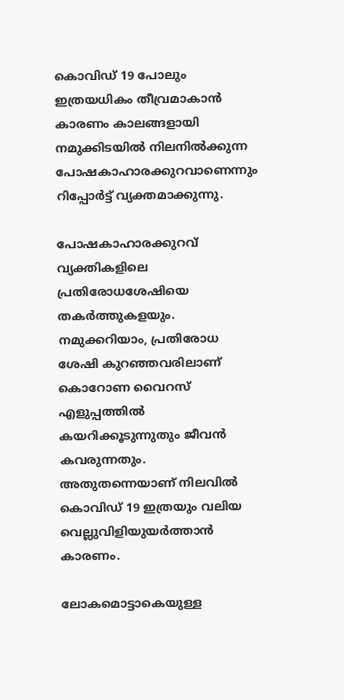കൊവിഡ് 19 പോലും ഇത്രയധികം തീവ്രമാകാന്‍ കാരണം കാലങ്ങളായി നമുക്കിടയില്‍ നിലനില്‍ക്കുന്ന പോഷകാഹാരക്കുറവാണെന്നും റിപ്പോര്‍ട്ട് വ്യക്തമാക്കുന്നു.

പോഷകാഹാരക്കുറവ് വ്യക്തികളിലെ പ്രതിരോധശേഷിയെ തകര്‍ത്തുകളയും. നമുക്കറിയാം, പ്രതിരോധ ശേഷി കുറഞ്ഞവരിലാണ് കൊറോണ വൈറസ് എളുപ്പത്തില്‍ കയറിക്കൂടുന്നുതും ജീവന്‍ കവരുന്നതും. അതുതന്നെയാണ് നിലവില്‍ കൊവിഡ് 19 ഇത്രയും വലിയ വെല്ലുവിളിയുയര്‍ത്താന്‍ കാരണം.

ലോകമൊട്ടാകെയുള്ള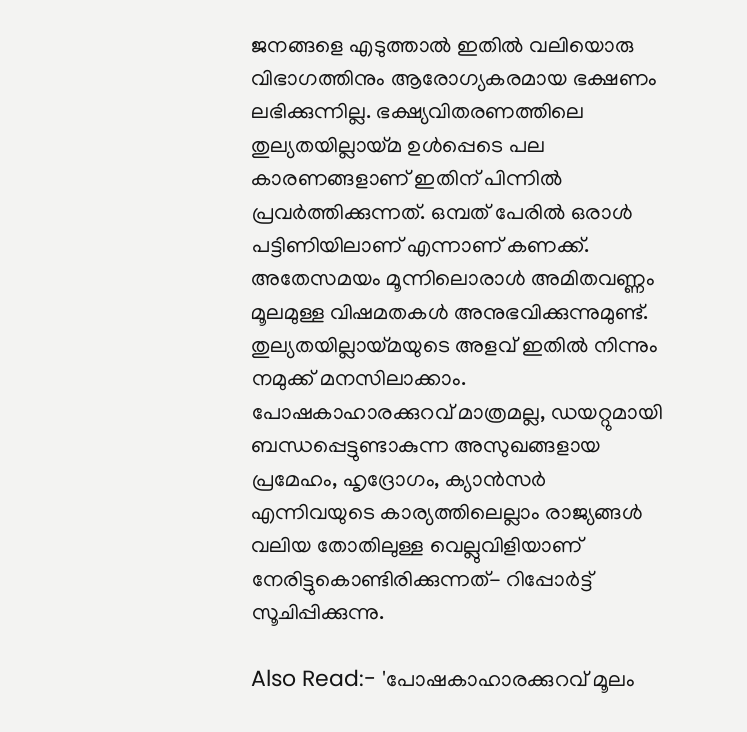ജനങ്ങളെ എടുത്താല്‍ ഇതില്‍ വലിയൊരു വിഭാഗത്തിനും ആരോഗ്യകരമായ ഭക്ഷണം ലഭിക്കുന്നില്ല. ഭക്ഷ്യവിതരണത്തിലെ തുല്യതയില്ലായ്മ ഉള്‍പ്പെടെ പല കാരണങ്ങളാണ് ഇതിന് പിന്നില്‍ പ്രവര്‍ത്തിക്കുന്നത്. ഒമ്പത് പേരില്‍ ഒരാള്‍ പട്ടിണിയിലാണ് എന്നാണ് കണക്ക്. അതേസമയം മൂന്നിലൊരാള്‍ അമിതവണ്ണം മൂലമുള്ള വിഷമതകള്‍ അനുഭവിക്കുന്നുമുണ്ട്. തുല്യതയില്ലായ്മയുടെ അളവ് ഇതില്‍ നിന്നും നമുക്ക് മനസിലാക്കാം. പോഷകാഹാരക്കുറവ് മാത്രമല്ല, ഡയറ്റുമായി ബന്ധപ്പെട്ടുണ്ടാകുന്ന അസുഖങ്ങളായ പ്രമേഹം, ഹൃദ്രോഗം, ക്യാന്‍സര്‍ എന്നിവയുടെ കാര്യത്തിലെല്ലാം രാജ്യങ്ങള്‍ വലിയ തോതിലുള്ള വെല്ലുവിളിയാണ് നേരിട്ടുകൊണ്ടിരിക്കുന്നത്- റിപ്പോര്‍ട്ട് സൂചിപ്പിക്കുന്നു.

Also Read:- 'പോഷകാഹാരക്കുറവ് മൂലം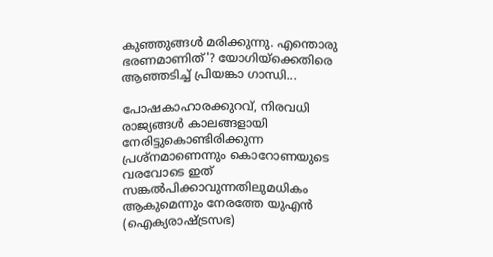കുഞ്ഞുങ്ങൾ മരിക്കുന്നു. എന്തൊരു ഭരണമാണിത്'? യോഗിയ്ക്കെതിരെ ആഞ്ഞടിച്ച് പ്രിയങ്കാ ഗാന്ധി...

പോഷകാഹാരക്കുറവ്, നിരവധി രാജ്യങ്ങള്‍ കാലങ്ങളായി നേരിട്ടുകൊണ്ടിരിക്കുന്ന പ്രശ്‌നമാണെന്നും കൊറോണയുടെ വരവോടെ ഇത് സങ്കല്‍പിക്കാവുന്നതിലുമധികം ആകുമെന്നും നേരത്തേ യുഎന്‍ (ഐക്യരാഷ്ട്രസഭ)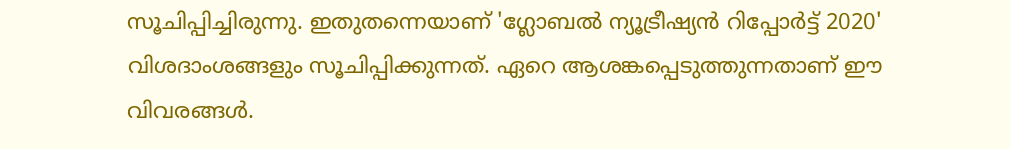സൂചിപ്പിച്ചിരുന്നു. ഇതുതന്നെയാണ് 'ഗ്ലോബല്‍ ന്യൂട്രീഷ്യന്‍ റിപ്പോര്‍ട്ട് 2020' വിശദാംശങ്ങളും സൂചിപ്പിക്കുന്നത്. ഏറെ ആശങ്കപ്പെടുത്തുന്നതാണ് ഈ വിവരങ്ങള്‍.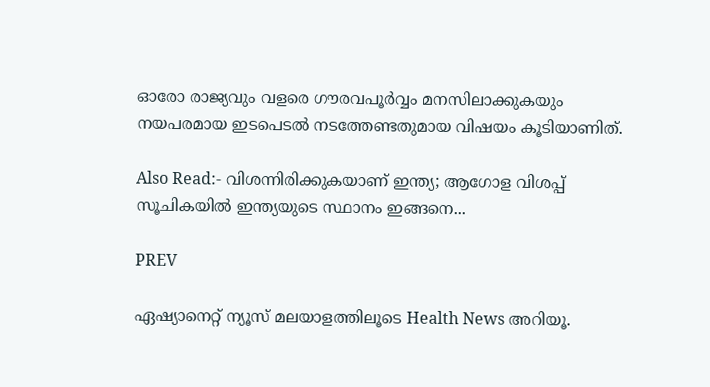ഓരോ രാജ്യവും വളരെ ഗൗരവപൂര്‍വ്വം മനസിലാക്കുകയും നയപരമായ ഇടപെടല്‍ നടത്തേണ്ടതുമായ വിഷയം കൂടിയാണിത്.

Also Read:- വിശന്നിരിക്കുകയാണ് ഇന്ത്യ; ആഗോള വിശപ്പ് സൂചികയില്‍ ഇന്ത്യയുടെ സ്ഥാനം ഇങ്ങനെ...

PREV

ഏഷ്യാനെറ്റ് ന്യൂസ് മലയാളത്തിലൂടെ Health News അറിയൂ.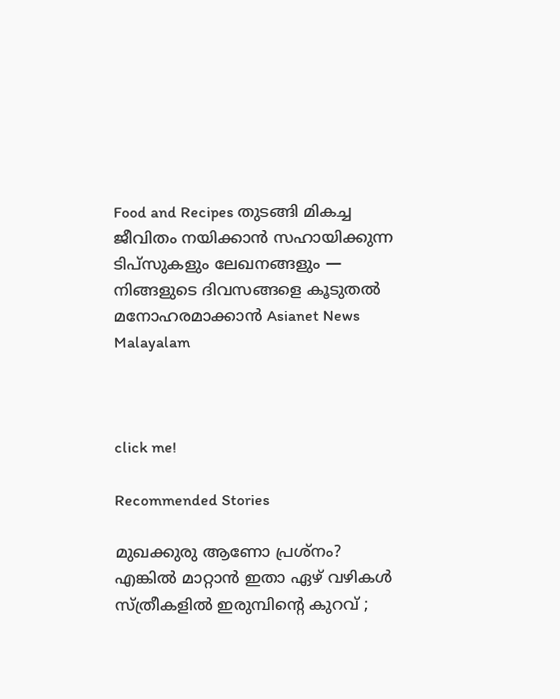Food and Recipes തുടങ്ങി മികച്ച ജീവിതം നയിക്കാൻ സഹായിക്കുന്ന ടിപ്സുകളും ലേഖനങ്ങളും — നിങ്ങളുടെ ദിവസങ്ങളെ കൂടുതൽ മനോഹരമാക്കാൻ Asianet News Malayalam



click me!

Recommended Stories

മുഖക്കുരു ആണോ പ്രശ്നം? എങ്കിൽ മാറ്റാൻ ഇതാ ഏഴ് വഴികൾ
സ്ത്രീകളിൽ ഇരുമ്പിന്റെ കുറവ് ;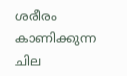ശരീരം കാണിക്കുന്ന ചില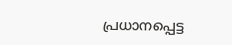പ്രധാനപ്പെട്ട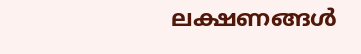ലക്ഷണങ്ങൾ